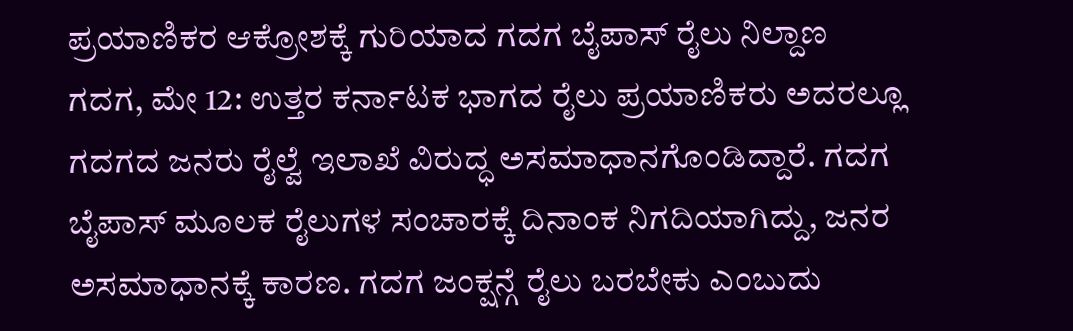ಪ್ರಯಾಣಿಕರ ಆಕ್ರೋಶಕ್ಕೆ ಗುರಿಯಾದ ಗದಗ ಬೈಪಾಸ್ ರೈಲು ನಿಲ್ದಾಣ
ಗದಗ, ಮೇ 12: ಉತ್ತರ ಕರ್ನಾಟಕ ಭಾಗದ ರೈಲು ಪ್ರಯಾಣಿಕರು ಅದರಲ್ಲೂ ಗದಗದ ಜನರು ರೈಲ್ವೆ ಇಲಾಖೆ ವಿರುದ್ಧ ಅಸಮಾಧಾನಗೊಂಡಿದ್ದಾರೆ. ಗದಗ ಬೈಪಾಸ್ ಮೂಲಕ ರೈಲುಗಳ ಸಂಚಾರಕ್ಕೆ ದಿನಾಂಕ ನಿಗದಿಯಾಗಿದ್ದು, ಜನರ ಅಸಮಾಧಾನಕ್ಕೆ ಕಾರಣ. ಗದಗ ಜಂಕ್ಷನ್ಗೆ ರೈಲು ಬರಬೇಕು ಎಂಬುದು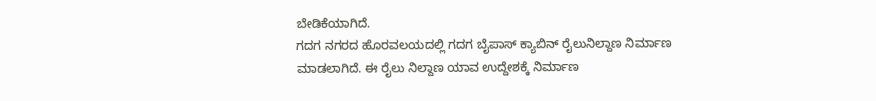ಬೇಡಿಕೆಯಾಗಿದೆ.
ಗದಗ ನಗರದ ಹೊರವಲಯದಲ್ಲಿ ಗದಗ ಬೈಪಾಸ್ ಕ್ಯಾಬಿನ್ ರೈಲುನಿಲ್ದಾಣ ನಿರ್ಮಾಣ ಮಾಡಲಾಗಿದೆ. ಈ ರೈಲು ನಿಲ್ದಾಣ ಯಾವ ಉದ್ದೇಶಕ್ಕೆ ನಿರ್ಮಾಣ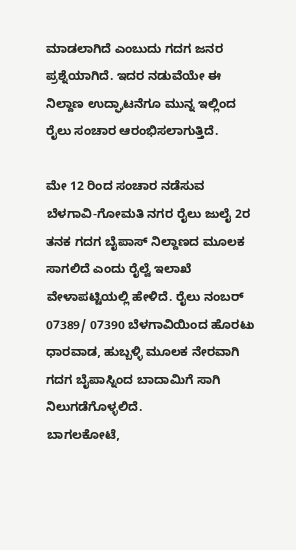ಮಾಡಲಾಗಿದೆ ಎಂಬುದು ಗದಗ ಜನರ ಪ್ರಶ್ನೆಯಾಗಿದೆ. ಇದರ ನಡುವೆಯೇ ಈ ನಿಲ್ದಾಣ ಉದ್ಘಾಟನೆಗೂ ಮುನ್ನ ಇಲ್ಲಿಂದ ರೈಲು ಸಂಚಾರ ಆರಂಭಿಸಲಾಗುತ್ತಿದೆ.

ಮೇ 12 ರಿಂದ ಸಂಚಾರ ನಡೆಸುವ ಬೆಳಗಾವಿ-ಗೋಮತಿ ನಗರ ರೈಲು ಜುಲೈ 2ರ ತನಕ ಗದಗ ಬೈಪಾಸ್ ನಿಲ್ದಾಣದ ಮೂಲಕ ಸಾಗಲಿದೆ ಎಂದು ರೈಲ್ವೆ ಇಲಾಖೆ ವೇಳಾಪಟ್ಟಿಯಲ್ಲಿ ಹೇಳಿದೆ. ರೈಲು ನಂಬರ್ 07389/ 07390 ಬೆಳಗಾವಿಯಿಂದ ಹೊರಟು ಧಾರವಾಡ, ಹುಬ್ಬಳ್ಳಿ ಮೂಲಕ ನೇರವಾಗಿ ಗದಗ ಬೈಪಾಸ್ನಿಂದ ಬಾದಾಮಿಗೆ ಸಾಗಿ ನಿಲುಗಡೆಗೊಳ್ಳಲಿದೆ.
ಬಾಗಲಕೋಟೆ,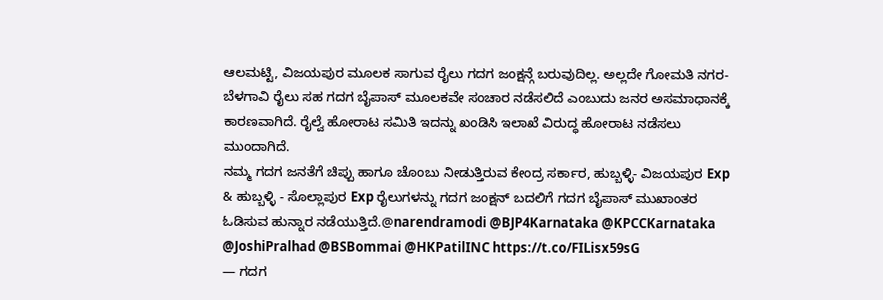ಆಲಮಟ್ಟಿ, ವಿಜಯಪುರ ಮೂಲಕ ಸಾಗುವ ರೈಲು ಗದಗ ಜಂಕ್ಷನ್ಗೆ ಬರುವುದಿಲ್ಲ. ಅಲ್ಲದೇ ಗೋಮತಿ ನಗರ-ಬೆಳಗಾವಿ ರೈಲು ಸಹ ಗದಗ ಬೈಪಾಸ್ ಮೂಲಕವೇ ಸಂಚಾರ ನಡೆಸಲಿದೆ ಎಂಬುದು ಜನರ ಅಸಮಾಧಾನಕ್ಕೆ ಕಾರಣವಾಗಿದೆ. ರೈಲ್ವೆ ಹೋರಾಟ ಸಮಿತಿ ಇದನ್ನು ಖಂಡಿಸಿ ಇಲಾಖೆ ವಿರುದ್ಧ ಹೋರಾಟ ನಡೆಸಲು ಮುಂದಾಗಿದೆ.
ನಮ್ಮ ಗದಗ ಜನತೆಗೆ ಚಿಪ್ಪು ಹಾಗೂ ಚೊಂಬು ನೀಡುತ್ತಿರುವ ಕೇಂದ್ರ ಸರ್ಕಾರ, ಹುಬ್ಬಳ್ಳಿ- ವಿಜಯಪುರ Exp & ಹುಬ್ಬಳ್ಳಿ - ಸೊಲ್ಲಾಪುರ Exp ರೈಲುಗಳನ್ನು ಗದಗ ಜಂಕ್ಷನ್ ಬದಲಿಗೆ ಗದಗ ಬೈಪಾಸ್ ಮುಖಾಂತರ ಓಡಿಸುವ ಹುನ್ನಾರ ನಡೆಯುತ್ತಿದೆ.@narendramodi @BJP4Karnataka @KPCCKarnataka @JoshiPralhad @BSBommai @HKPatilINC https://t.co/FILisx59sG
— ಗದಗ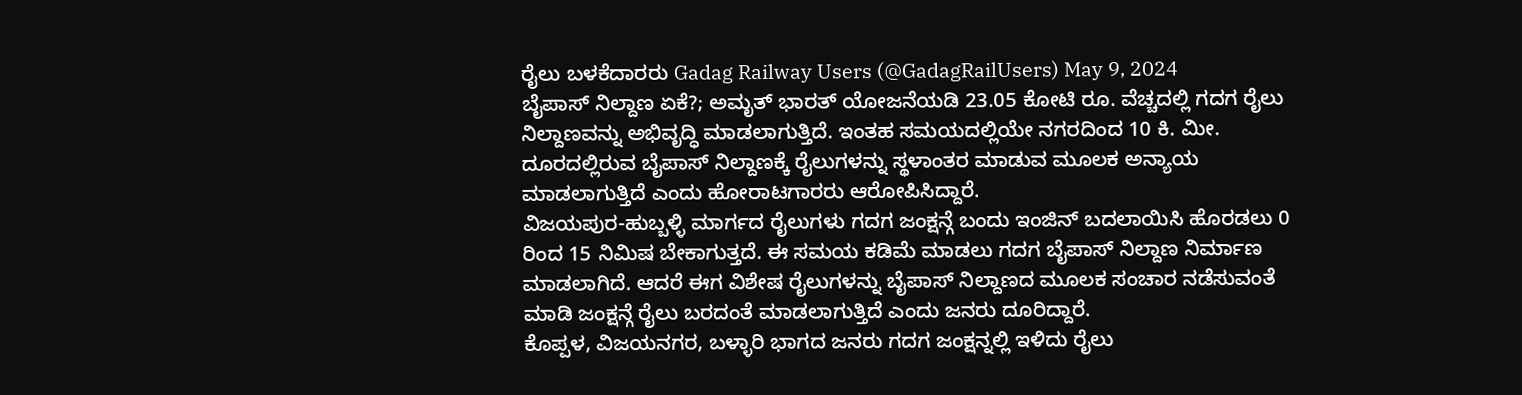ರೈಲು ಬಳಕೆದಾರರು Gadag Railway Users (@GadagRailUsers) May 9, 2024
ಬೈಪಾಸ್ ನಿಲ್ದಾಣ ಏಕೆ?; ಅಮೃತ್ ಭಾರತ್ ಯೋಜನೆಯಡಿ 23.05 ಕೋಟಿ ರೂ. ವೆಚ್ಚದಲ್ಲಿ ಗದಗ ರೈಲು ನಿಲ್ದಾಣವನ್ನು ಅಭಿವೃದ್ಧಿ ಮಾಡಲಾಗುತ್ತಿದೆ. ಇಂತಹ ಸಮಯದಲ್ಲಿಯೇ ನಗರದಿಂದ 10 ಕಿ. ಮೀ. ದೂರದಲ್ಲಿರುವ ಬೈಪಾಸ್ ನಿಲ್ದಾಣಕ್ಕೆ ರೈಲುಗಳನ್ನು ಸ್ಥಳಾಂತರ ಮಾಡುವ ಮೂಲಕ ಅನ್ಯಾಯ ಮಾಡಲಾಗುತ್ತಿದೆ ಎಂದು ಹೋರಾಟಗಾರರು ಆರೋಪಿಸಿದ್ದಾರೆ.
ವಿಜಯಪುರ-ಹುಬ್ಬಳ್ಳಿ ಮಾರ್ಗದ ರೈಲುಗಳು ಗದಗ ಜಂಕ್ಷನ್ಗೆ ಬಂದು ಇಂಜಿನ್ ಬದಲಾಯಿಸಿ ಹೊರಡಲು 0 ರಿಂದ 15 ನಿಮಿಷ ಬೇಕಾಗುತ್ತದೆ. ಈ ಸಮಯ ಕಡಿಮೆ ಮಾಡಲು ಗದಗ ಬೈಪಾಸ್ ನಿಲ್ದಾಣ ನಿರ್ಮಾಣ ಮಾಡಲಾಗಿದೆ. ಆದರೆ ಈಗ ವಿಶೇಷ ರೈಲುಗಳನ್ನು ಬೈಪಾಸ್ ನಿಲ್ದಾಣದ ಮೂಲಕ ಸಂಚಾರ ನಡೆಸುವಂತೆ ಮಾಡಿ ಜಂಕ್ಷನ್ಗೆ ರೈಲು ಬರದಂತೆ ಮಾಡಲಾಗುತ್ತಿದೆ ಎಂದು ಜನರು ದೂರಿದ್ದಾರೆ.
ಕೊಪ್ಪಳ, ವಿಜಯನಗರ, ಬಳ್ಳಾರಿ ಭಾಗದ ಜನರು ಗದಗ ಜಂಕ್ಷನ್ನಲ್ಲಿ ಇಳಿದು ರೈಲು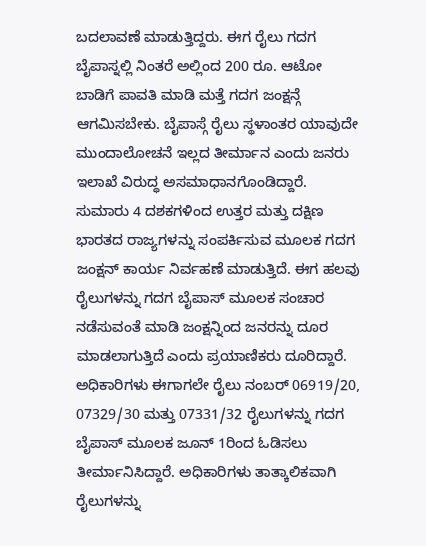ಬದಲಾವಣೆ ಮಾಡುತ್ತಿದ್ದರು. ಈಗ ರೈಲು ಗದಗ ಬೈಪಾಸ್ನಲ್ಲಿ ನಿಂತರೆ ಅಲ್ಲಿಂದ 200 ರೂ. ಆಟೋ ಬಾಡಿಗೆ ಪಾವತಿ ಮಾಡಿ ಮತ್ತೆ ಗದಗ ಜಂಕ್ಷನ್ಗೆ ಆಗಮಿಸಬೇಕು. ಬೈಪಾಸ್ಗೆ ರೈಲು ಸ್ಥಳಾಂತರ ಯಾವುದೇ ಮುಂದಾಲೋಚನೆ ಇಲ್ಲದ ತೀರ್ಮಾನ ಎಂದು ಜನರು ಇಲಾಖೆ ವಿರುದ್ಧ ಅಸಮಾಧಾನಗೊಂಡಿದ್ದಾರೆ.
ಸುಮಾರು 4 ದಶಕಗಳಿಂದ ಉತ್ತರ ಮತ್ತು ದಕ್ಷಿಣ ಭಾರತದ ರಾಜ್ಯಗಳನ್ನು ಸಂಪರ್ಕಿಸುವ ಮೂಲಕ ಗದಗ ಜಂಕ್ಷನ್ ಕಾರ್ಯ ನಿರ್ವಹಣೆ ಮಾಡುತ್ತಿದೆ. ಈಗ ಹಲವು ರೈಲುಗಳನ್ನು ಗದಗ ಬೈಪಾಸ್ ಮೂಲಕ ಸಂಚಾರ ನಡೆಸುವಂತೆ ಮಾಡಿ ಜಂಕ್ಷನ್ನಿಂದ ಜನರನ್ನು ದೂರ ಮಾಡಲಾಗುತ್ತಿದೆ ಎಂದು ಪ್ರಯಾಣಿಕರು ದೂರಿದ್ದಾರೆ.
ಅಧಿಕಾರಿಗಳು ಈಗಾಗಲೇ ರೈಲು ನಂಬರ್ 06919/20, 07329/30 ಮತ್ತು 07331/32 ರೈಲುಗಳನ್ನು ಗದಗ ಬೈಪಾಸ್ ಮೂಲಕ ಜೂನ್ 1ರಿಂದ ಓಡಿಸಲು ತೀರ್ಮಾನಿಸಿದ್ದಾರೆ. ಅಧಿಕಾರಿಗಳು ತಾತ್ಕಾಲಿಕವಾಗಿ ರೈಲುಗಳನ್ನು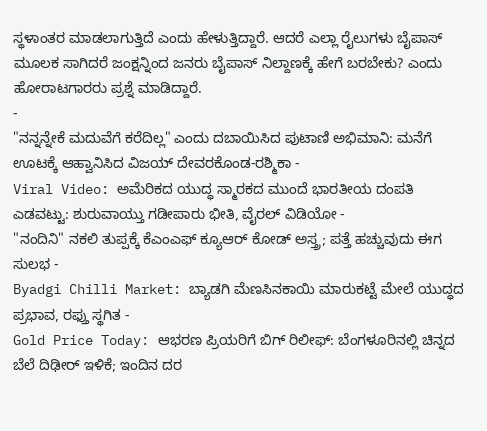ಸ್ಥಳಾಂತರ ಮಾಡಲಾಗುತ್ತಿದೆ ಎಂದು ಹೇಳುತ್ತಿದ್ದಾರೆ. ಆದರೆ ಎಲ್ಲಾ ರೈಲುಗಳು ಬೈಪಾಸ್ ಮೂಲಕ ಸಾಗಿದರೆ ಜಂಕ್ಷನ್ನಿಂದ ಜನರು ಬೈಪಾಸ್ ನಿಲ್ದಾಣಕ್ಕೆ ಹೇಗೆ ಬರಬೇಕು? ಎಂದು ಹೋರಾಟಗಾರರು ಪ್ರಶ್ನೆ ಮಾಡಿದ್ದಾರೆ.
-
"ನನ್ನನ್ನೇಕೆ ಮದುವೆಗೆ ಕರೆದಿಲ್ಲ" ಎಂದು ದಬಾಯಿಸಿದ ಪುಟಾಣಿ ಅಭಿಮಾನಿ: ಮನೆಗೆ ಊಟಕ್ಕೆ ಆಹ್ವಾನಿಸಿದ ವಿಜಯ್ ದೇವರಕೊಂಡ-ರಶ್ಮಿಕಾ -
Viral Video: ಅಮೆರಿಕದ ಯುದ್ಧ ಸ್ಮಾರಕದ ಮುಂದೆ ಭಾರತೀಯ ದಂಪತಿ ಎಡವಟ್ಟು: ಶುರುವಾಯ್ತು ಗಡೀಪಾರು ಭೀತಿ, ವೈರಲ್ ವಿಡಿಯೋ -
"ನಂದಿನಿ" ನಕಲಿ ತುಪ್ಪಕ್ಕೆ ಕೆಎಂಎಫ್ ಕ್ಯೂಆರ್ ಕೋಡ್ ಅಸ್ತ್ರ; ಪತ್ತೆ ಹಚ್ಚುವುದು ಈಗ ಸುಲಭ -
Byadgi Chilli Market: ಬ್ಯಾಡಗಿ ಮೆಣಸಿನಕಾಯಿ ಮಾರುಕಟ್ಟೆ ಮೇಲೆ ಯುದ್ಧದ ಪ್ರಭಾವ, ರಫ್ತು ಸ್ಥಗಿತ -
Gold Price Today: ಆಭರಣ ಪ್ರಿಯರಿಗೆ ಬಿಗ್ ರಿಲೀಫ್: ಬೆಂಗಳೂರಿನಲ್ಲಿ ಚಿನ್ನದ ಬೆಲೆ ದಿಢೀರ್ ಇಳಿಕೆ; ಇಂದಿನ ದರ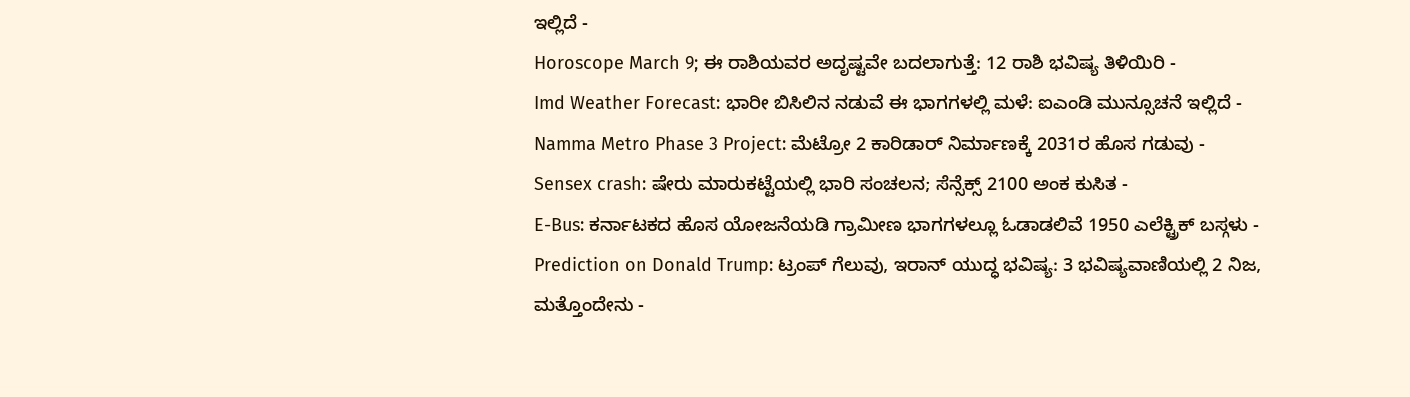ಇಲ್ಲಿದೆ -
Horoscope March 9; ಈ ರಾಶಿಯವರ ಅದೃಷ್ಟವೇ ಬದಲಾಗುತ್ತೆ: 12 ರಾಶಿ ಭವಿಷ್ಯ ತಿಳಿಯಿರಿ -
Imd Weather Forecast: ಭಾರೀ ಬಿಸಿಲಿನ ನಡುವೆ ಈ ಭಾಗಗಳಲ್ಲಿ ಮಳೆ: ಐಎಂಡಿ ಮುನ್ಸೂಚನೆ ಇಲ್ಲಿದೆ -
Namma Metro Phase 3 Project: ಮೆಟ್ರೋ 2 ಕಾರಿಡಾರ್ ನಿರ್ಮಾಣಕ್ಕೆ 2031ರ ಹೊಸ ಗಡುವು -
Sensex crash: ಷೇರು ಮಾರುಕಟ್ಟೆಯಲ್ಲಿ ಭಾರಿ ಸಂಚಲನ; ಸೆನ್ಸೆಕ್ಸ್ 2100 ಅಂಕ ಕುಸಿತ -
E-Bus: ಕರ್ನಾಟಕದ ಹೊಸ ಯೋಜನೆಯಡಿ ಗ್ರಾಮೀಣ ಭಾಗಗಳಲ್ಲೂ ಓಡಾಡಲಿವೆ 1950 ಎಲೆಕ್ಟ್ರಿಕ್ ಬಸ್ಗಳು -
Prediction on Donald Trump: ಟ್ರಂಪ್ ಗೆಲುವು, ಇರಾನ್ ಯುದ್ಧ ಭವಿಷ್ಯ: 3 ಭವಿಷ್ಯವಾಣಿಯಲ್ಲಿ 2 ನಿಜ, ಮತ್ತೊಂದೇನು -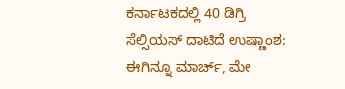ಕರ್ನಾಟಕದಲ್ಲಿ 40 ಡಿಗ್ರಿ ಸೆಲ್ಸಿಯಸ್ ದಾಟಿದೆ ಉಷ್ಣಾಂಶ: ಈಗಿನ್ನೂ ಮಾರ್ಚ್, ಮೇ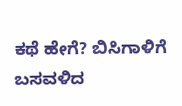ಕಥೆ ಹೇಗೆ? ಬಿಸಿಗಾಳಿಗೆ ಬಸವಳಿದ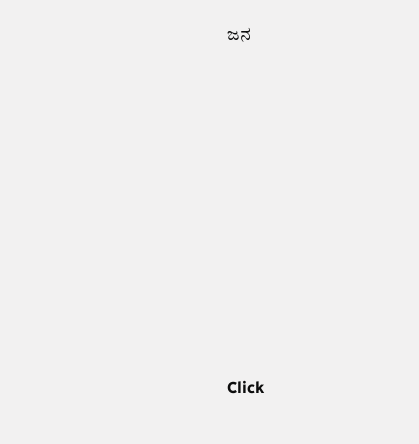ಜನ












Click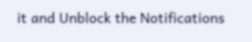it and Unblock the Notifications